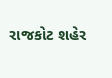રાજકોટ શહેર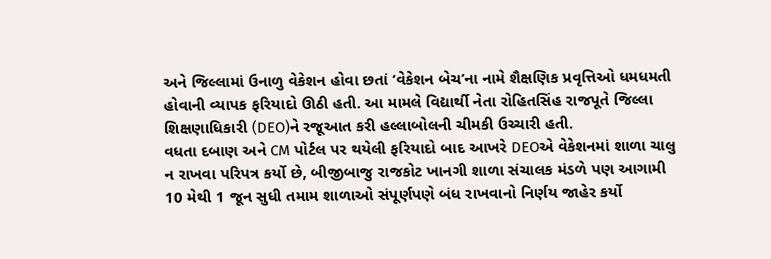અને જિલ્લામાં ઉનાળુ વેકેશન હોવા છતાં ‘વેકેશન બેચ’ના નામે શૈક્ષણિક પ્રવૃત્તિઓ ધમધમતી હોવાની વ્યાપક ફરિયાદો ઊઠી હતી. આ મામલે વિદ્યાર્થી નેતા રોહિતસિંહ રાજપૂતે જિલ્લા શિક્ષણાધિકારી (DEO)ને રજૂઆત કરી હલ્લાબોલની ચીમકી ઉચ્ચારી હતી.
વધતા દબાણ અને CM પોર્ટલ પર થયેલી ફરિયાદો બાદ આખરે DEOએ વેકેશનમાં શાળા ચાલુ ન રાખવા પરિપત્ર કર્યો છે, બીજીબાજુ રાજકોટ ખાનગી શાળા સંચાલક મંડળે પણ આગામી 10 મેથી 1 જૂન સુધી તમામ શાળાઓ સંપૂર્ણપણે બંધ રાખવાનો નિર્ણય જાહેર કર્યો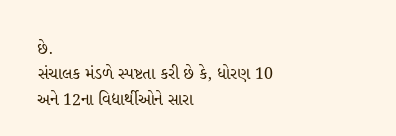છે.
સંચાલક મંડળે સ્પષ્ટતા કરી છે કે, ધોરણ 10 અને 12ના વિદ્યાર્થીઓને સારા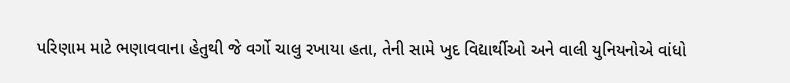પરિણામ માટે ભણાવવાના હેતુથી જે વર્ગો ચાલુ રખાયા હતા, તેની સામે ખુદ વિદ્યાર્થીઓ અને વાલી યુનિયનોએ વાંધો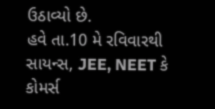ઉઠાવ્યો છે.
હવે તા.10 મે રવિવારથી સાયન્સ, JEE, NEET કે કોમર્સ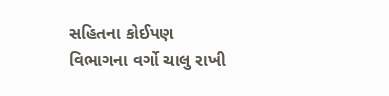સહિતના કોઈપણ વિભાગના વર્ગો ચાલુ રાખી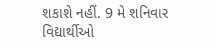શકાશે નહીં. 9 મે શનિવાર વિદ્યાર્થીઓ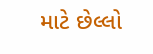માટે છેલ્લો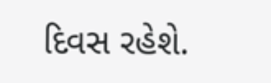દિવસ રહેશે.